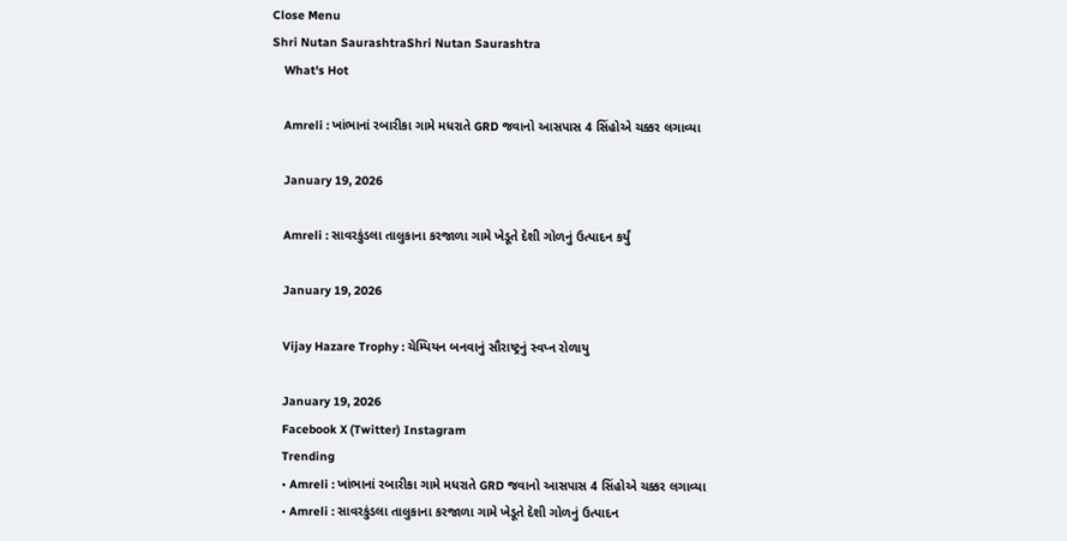Close Menu
Shri Nutan SaurashtraShri Nutan Saurashtra
    What's Hot

    Amreli : ખાંભાનાં રબારીકા ગામે મધરાતે GRD જવાનો આસપાસ 4 સિંહોએ ચક્કર લગાવ્યા

    January 19, 2026

    Amreli : સાવરકુંડલા તાલુકાના કરજાળા ગામે ખેડૂતે દેશી ગોળનું ઉત્પાદન કર્યું

    January 19, 2026

    Vijay Hazare Trophy : ચેમ્પિયન બનવાનું સૌરાષ્ટ્રનું સ્વપ્ન રોળાયુ

    January 19, 2026
    Facebook X (Twitter) Instagram
    Trending
    • Amreli : ખાંભાનાં રબારીકા ગામે મધરાતે GRD જવાનો આસપાસ 4 સિંહોએ ચક્કર લગાવ્યા
    • Amreli : સાવરકુંડલા તાલુકાના કરજાળા ગામે ખેડૂતે દેશી ગોળનું ઉત્પાદન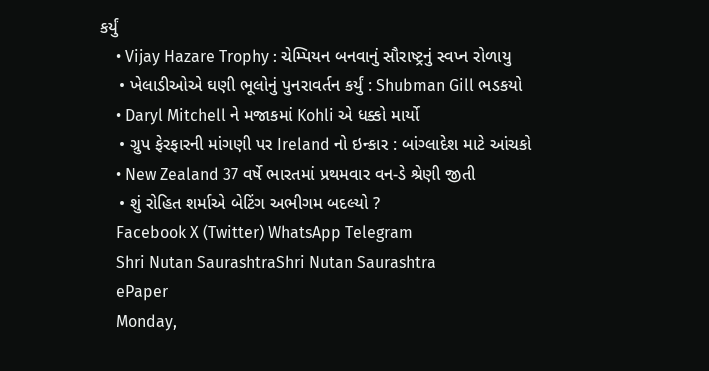કર્યું
    • Vijay Hazare Trophy : ચેમ્પિયન બનવાનું સૌરાષ્ટ્રનું સ્વપ્ન રોળાયુ
    • ખેલાડીઓએ ઘણી ભૂલોનું પુનરાવર્તન કર્યું : Shubman Gill ભડકયો
    • Daryl Mitchell ને મજાકમાં Kohli એ ધક્કો માર્યો
    • ગ્રુપ ફેરફારની માંગણી પર Ireland નો ઇન્કાર : બાંગ્લાદેશ માટે આંચકો
    • New Zealand 37 વર્ષે ભારતમાં પ્રથમવાર વન-ડે શ્રેણી જીતી
    • શું રોહિત શર્માએ બેટિંગ અભીગમ બદલ્યો ?
    Facebook X (Twitter) WhatsApp Telegram
    Shri Nutan SaurashtraShri Nutan Saurashtra
    ePaper
    Monday,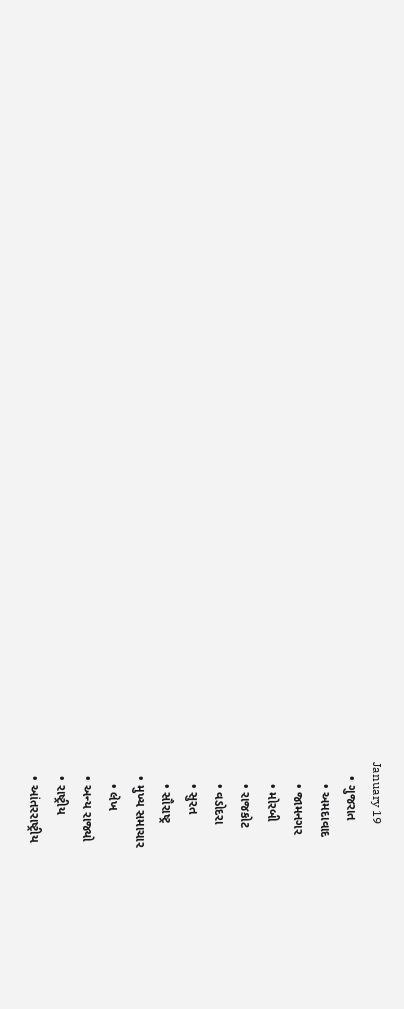January 19
    • ગુજરાત
      • અમદાવાદ
      • જામનગર
      • મોરબી
      • રાજકોટ
      • વડોદરા
      • સુરત
      • સૌરાષ્ટ્ર
    • મુખ્ય સમાચાર
      • લેખ
    • અન્ય રાજ્યો
    • રાષ્ટ્રીય
    • આંતરરાષ્ટ્રીય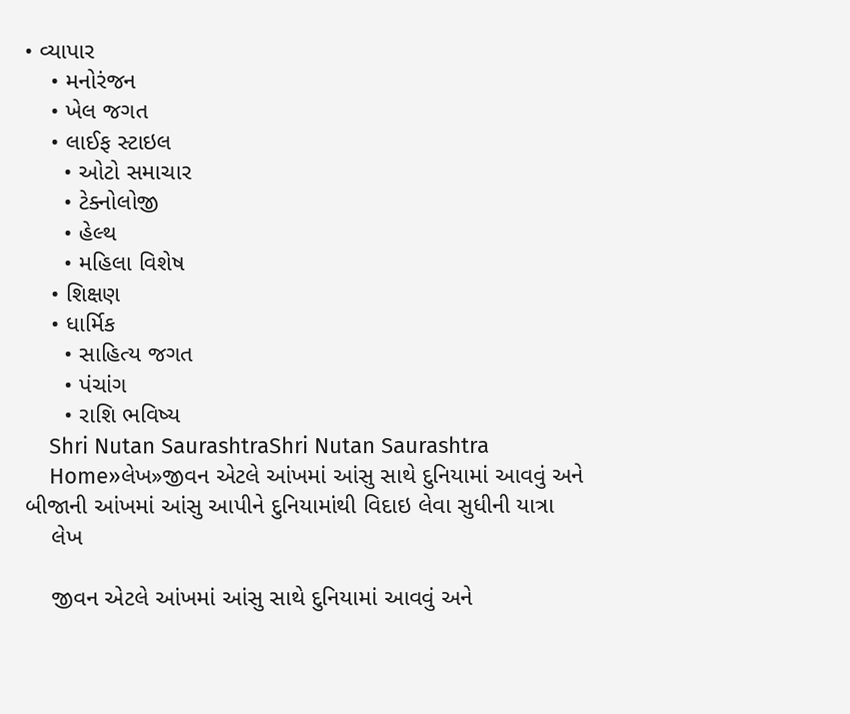• વ્યાપાર
    • મનોરંજન
    • ખેલ જગત
    • લાઈફ સ્ટાઇલ
      • ઓટો સમાચાર
      • ટેક્નોલોજી
      • હેલ્થ
      • મહિલા વિશેષ
    • શિક્ષણ
    • ધાર્મિક
      • સાહિત્ય જગત
      • પંચાંગ
      • રાશિ ભવિષ્ય
    Shri Nutan SaurashtraShri Nutan Saurashtra
    Home»લેખ»જીવન એટલે આંખમાં આંસુ સાથે દુનિયામાં આવવું અને બીજાની આંખમાં આંસુ આપીને દુનિયામાંથી વિદાઇ લેવા સુધીની યાત્રા
    લેખ

    જીવન એટલે આંખમાં આંસુ સાથે દુનિયામાં આવવું અને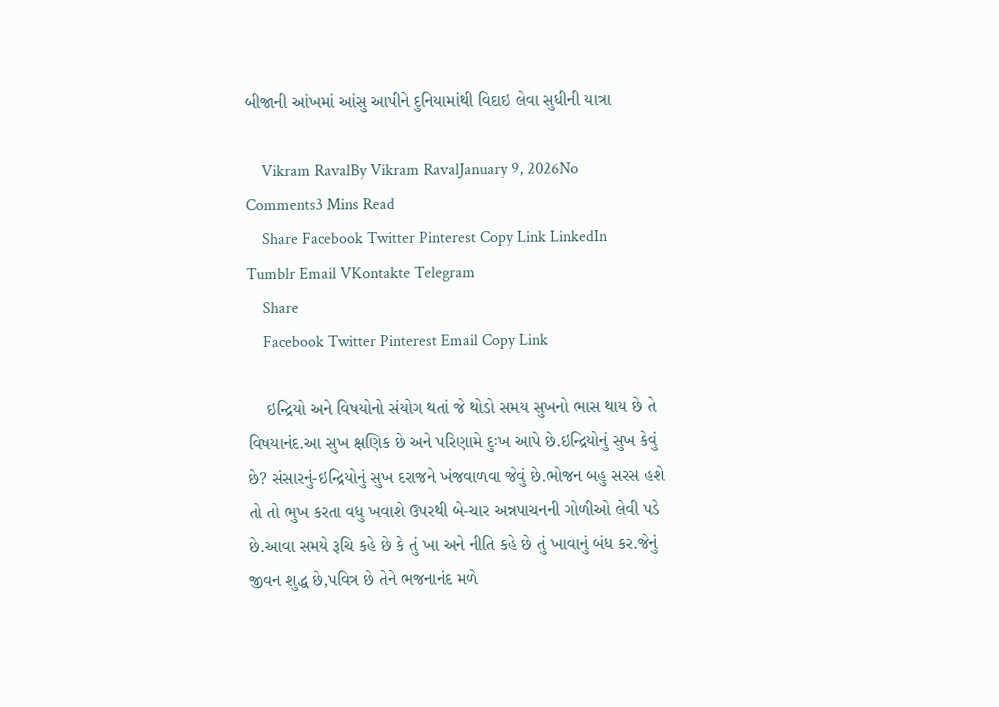બીજાની આંખમાં આંસુ આપીને દુનિયામાંથી વિદાઇ લેવા સુધીની યાત્રા

    Vikram RavalBy Vikram RavalJanuary 9, 2026No Comments3 Mins Read
    Share Facebook Twitter Pinterest Copy Link LinkedIn Tumblr Email VKontakte Telegram
    Share
    Facebook Twitter Pinterest Email Copy Link

    ઇન્દ્રિયો અને વિષયોનો સંયોગ થતાં જે થોડો સમય સુખનો ભાસ થાય છે તે વિષયાનંદ.આ સુખ ક્ષણિક છે અને પરિણામે દુઃખ આપે છે.ઇન્દ્રિયોનું સુખ કેવું છે? સંસારનું-ઇન્દ્રિયોનું સુખ દરાજને ખંજવાળવા જેવું છે.ભોજન બહુ સરસ હશે તો તો ભુખ કરતા વધુ ખવાશે ઉપરથી બે-ચાર અન્નપાચનની ગોળીઓ લેવી પડે છે.આવા સમયે રૂચિ કહે છે કે તું ખા અને નીતિ કહે છે તું ખાવાનું બંધ કર.જેનું જીવન શુદ્ધ છે,પવિત્ર છે તેને ભજનાનંદ મળે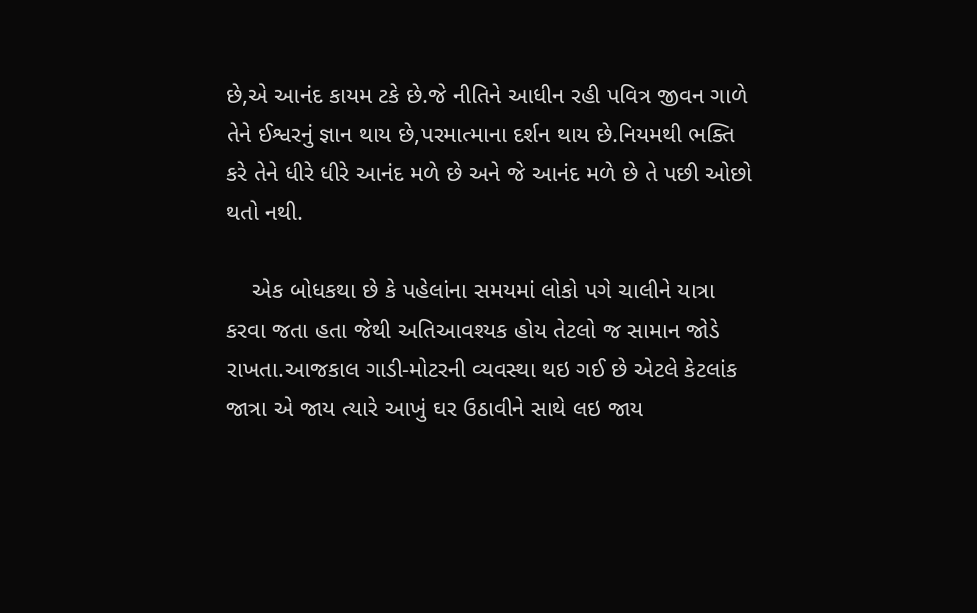છે,એ આનંદ કાયમ ટકે છે.જે નીતિને આધીન રહી પવિત્ર જીવન ગાળે તેને ઈશ્વરનું જ્ઞાન થાય છે,પરમાત્માના દર્શન થાય છે.નિયમથી ભક્તિ કરે તેને ધીરે ધીરે આનંદ મળે છે અને જે આનંદ મળે છે તે પછી ઓછો થતો નથી.

    એક બોધકથા છે કે પહેલાંના સમયમાં લોકો પગે ચાલીને યાત્રા કરવા જતા હતા જેથી અતિઆવશ્યક હોય તેટલો જ સામાન જોડે રાખતા.આજકાલ ગાડી-મોટરની વ્યવસ્થા થઇ ગઈ છે એટલે કેટલાંક જાત્રા એ જાય ત્યારે આખું ઘર ઉઠાવીને સાથે લઇ જાય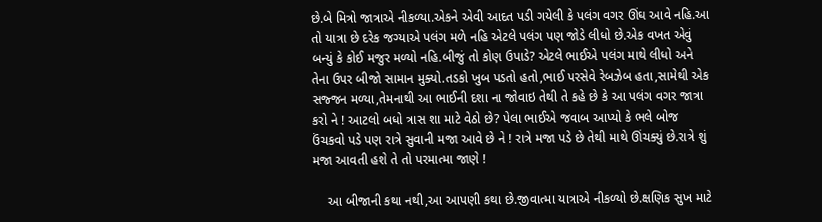છે.બે મિત્રો જાત્રાએ નીકળ્યા.એકને એવી આદત પડી ગયેલી કે પલંગ વગર ઊંઘ આવે નહિ.આ તો યાત્રા છે દરેક જગ્યાએ પલંગ મળે નહિ એટલે પલંગ પણ જોડે લીધો છે.એક વખત એવું બન્યું કે કોઈ મજુર મળ્યો નહિ.બીજું તો કોણ ઉપાડે? એટલે ભાઈએ પલંગ માથે લીધો અને તેના ઉપર બીજો સામાન મુક્યો.તડકો ખુબ પડતો હતો,ભાઈ પરસેવે રેબઝેબ હતા,સામેથી એક સજ્જન મળ્યા,તેમનાથી આ ભાઈની દશા ના જોવાઇ તેથી તે કહે છે કે આ પલંગ વગર જાત્રા કરો ને ! આટલો બધો ત્રાસ શા માટે વેઠો છે? પેલા ભાઈએ જવાબ આપ્યો કે ભલે બોજ ઉંચકવો પડે પણ રાત્રે સુવાની મજા આવે છે ને ! રાત્રે મજા પડે છે તેથી માથે ઊંચક્યું છે.રાત્રે શું મજા આવતી હશે તે તો પરમાત્મા જાણે !

    આ બીજાની કથા નથી,આ આપણી કથા છે.જીવાત્મા યાત્રાએ નીકળ્યો છે.ક્ષણિક સુખ માટે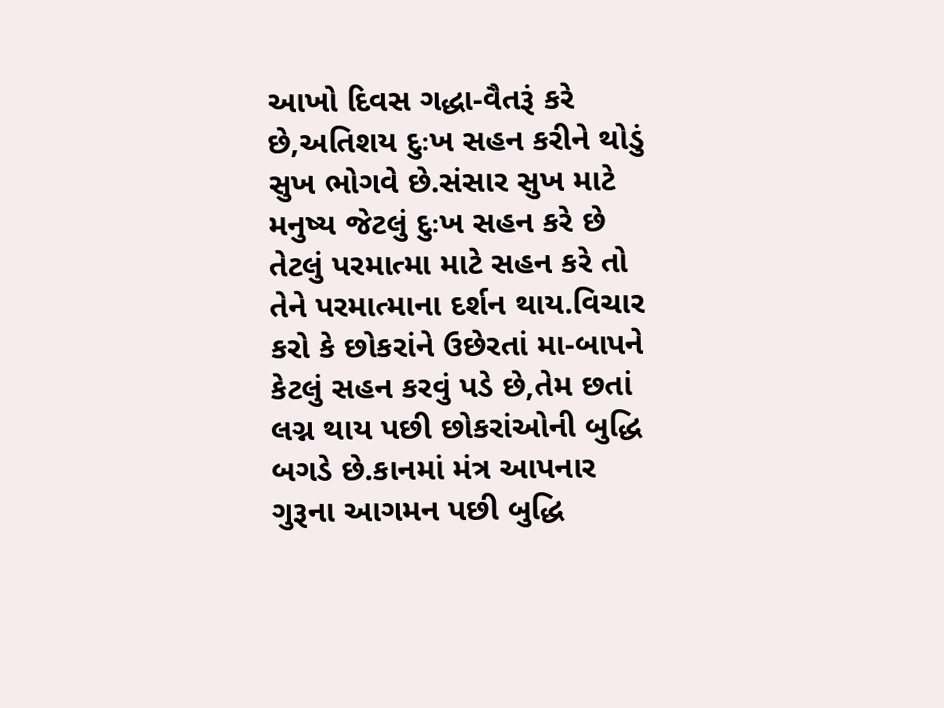આખો દિવસ ગદ્ધા-વૈતરૂં કરે છે,અતિશય દુઃખ સહન કરીને થોડું સુખ ભોગવે છે.સંસાર સુખ માટે મનુષ્ય જેટલું દુઃખ સહન કરે છે તેટલું પરમાત્મા માટે સહન કરે તો તેને પરમાત્માના દર્શન થાય.વિચાર કરો કે છોકરાંને ઉછેરતાં મા-બાપને કેટલું સહન કરવું પડે છે,તેમ છતાં લગ્ન થાય પછી છોકરાંઓની બુદ્ધિ બગડે છે.કાનમાં મંત્ર આપનાર ગુરૂના આગમન પછી બુદ્ધિ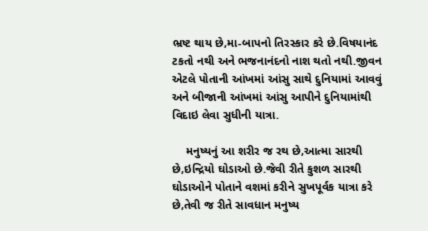ભ્રષ્ટ થાય છે,મા-બાપનો તિરસ્કાર કરે છે.વિષયાનંદ ટકતો નથી અને ભજનાનંદનો નાશ થતો નથી.જીવન એટલે પોતાની આંખમાં આંસુ સાથે દુનિયામાં આવવું અને બીજાની આંખમાં આંસુ આપીને દુનિયામાંથી વિદાઇ લેવા સુધીની યાત્રા.

    મનુષ્‍યનું આ શરીર જ રથ છે,આત્‍મા સારથી છે,ઇન્‍દ્રિયો ઘોડાઓ છે.જેવી રીતે કુશળ સારથી ઘોડાઓને પોતાને વશમાં કરીને સુખપૂર્વક યાત્રા કરે છે,તેવી જ રીતે સાવધાન મનુષ્‍ય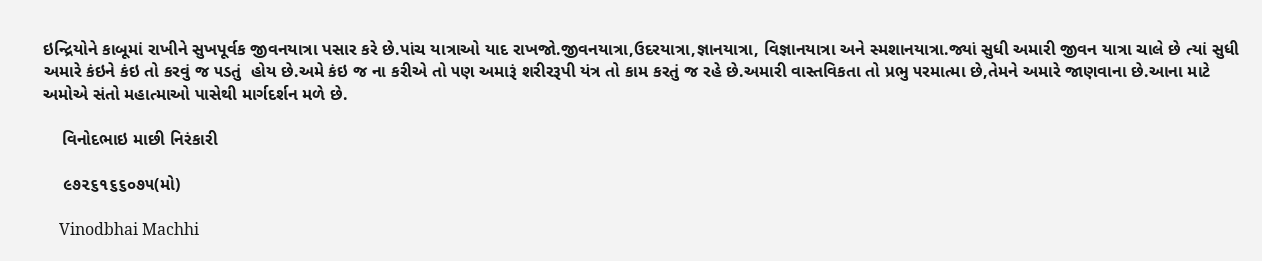ઇન્‍દ્રિયોને કાબૂમાં રાખીને સુખપૂર્વક જીવનયાત્રા પસાર કરે છે.પાંચ યાત્રાઓ યાદ રાખજો.જીવનયાત્રા,ઉદરયાત્રા,જ્ઞાનયાત્રા, વિજ્ઞાનયાત્રા અને સ્મશાનયાત્રા.જ્યાં સુધી અમારી જીવન યાત્રા ચાલે છે ત્યાં સુધી અમારે કંઇને કંઇ તો કરવું જ ૫ડતું  હોય છે.અમે કંઇ જ ના કરીએ તો ૫ણ અમારૂં શરીરરૂપી યંત્ર તો કામ કરતું જ રહે છે.અમારી વાસ્તવિકતા તો પ્રભુ ૫રમાત્મા છે,તેમને અમારે જાણવાના છે.આના માટે અમોએ સંતો મહાત્માઓ પાસેથી માર્ગદર્શન મળે છે.

    વિનોદભાઇ માછી નિરંકારી

    ૯૭૨૬૧૬૬૦૭૫(મો)

    Vinodbhai Machhi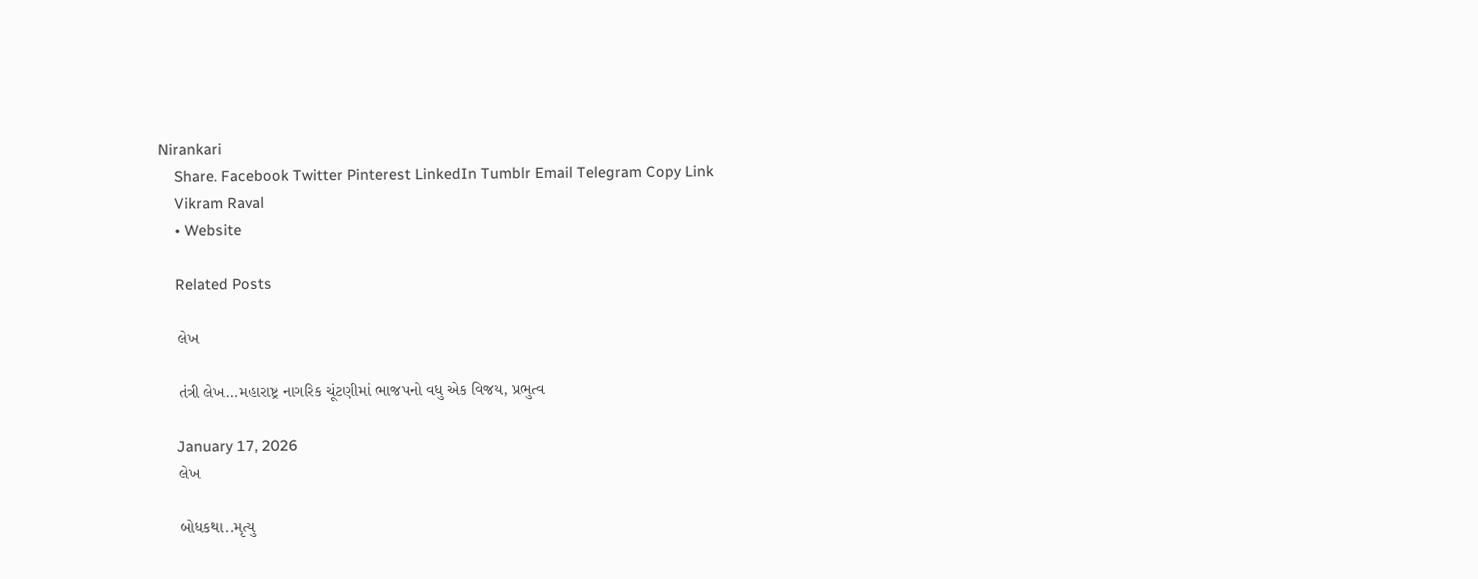Nirankari
    Share. Facebook Twitter Pinterest LinkedIn Tumblr Email Telegram Copy Link
    Vikram Raval
    • Website

    Related Posts

    લેખ

    તંત્રી લેખ…મહારાષ્ટ્ર નાગરિક ચૂંટણીમાં ભાજપનો વધુ એક વિજય, પ્રભુત્વ

    January 17, 2026
    લેખ

    બોધકથા..મૃત્યુ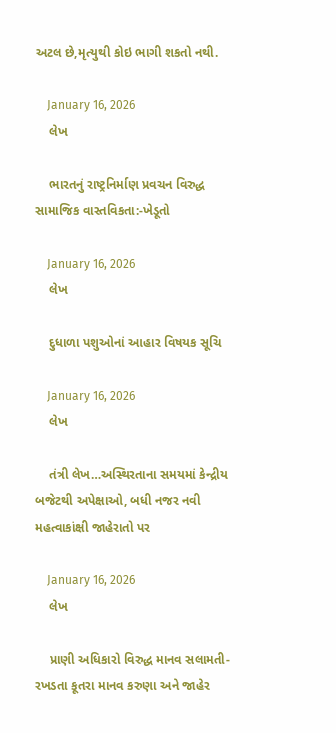અટલ છે,મૃત્યુથી કોઇ ભાગી શકતો નથી.

    January 16, 2026
    લેખ

    ભારતનું રાષ્ટ્રનિર્માણ પ્રવચન વિરુદ્ધ સામાજિક વાસ્તવિકતા:-ખેડૂતો

    January 16, 2026
    લેખ

    દુધાળા પશુઓનાં આહાર વિષયક સૂચિ

    January 16, 2026
    લેખ

    તંત્રી લેખ…અસ્થિરતાના સમયમાં કેન્દ્રીય બજેટથી અપેક્ષાઓ, બધી નજર નવી મહત્વાકાંક્ષી જાહેરાતો પર

    January 16, 2026
    લેખ

    પ્રાણી અધિકારો વિરુદ્ધ માનવ સલામતી-રખડતા કૂતરા માનવ કરુણા અને જાહેર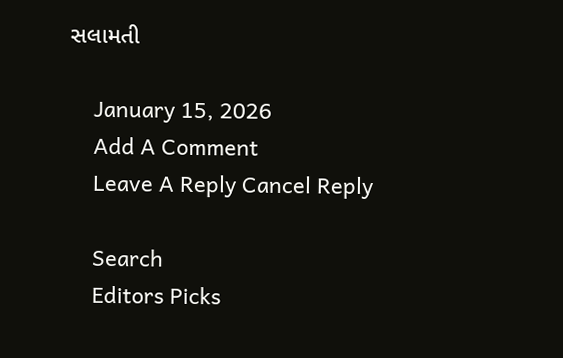સલામતી

    January 15, 2026
    Add A Comment
    Leave A Reply Cancel Reply

    Search
    Editors Picks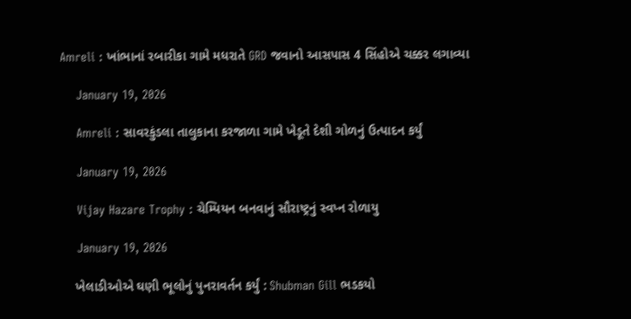Amreli : ખાંભાનાં રબારીકા ગામે મધરાતે GRD જવાનો આસપાસ 4 સિંહોએ ચક્કર લગાવ્યા

    January 19, 2026

    Amreli : સાવરકુંડલા તાલુકાના કરજાળા ગામે ખેડૂતે દેશી ગોળનું ઉત્પાદન કર્યું

    January 19, 2026

    Vijay Hazare Trophy : ચેમ્પિયન બનવાનું સૌરાષ્ટ્રનું સ્વપ્ન રોળાયુ

    January 19, 2026

    ખેલાડીઓએ ઘણી ભૂલોનું પુનરાવર્તન કર્યું : Shubman Gill ભડકયો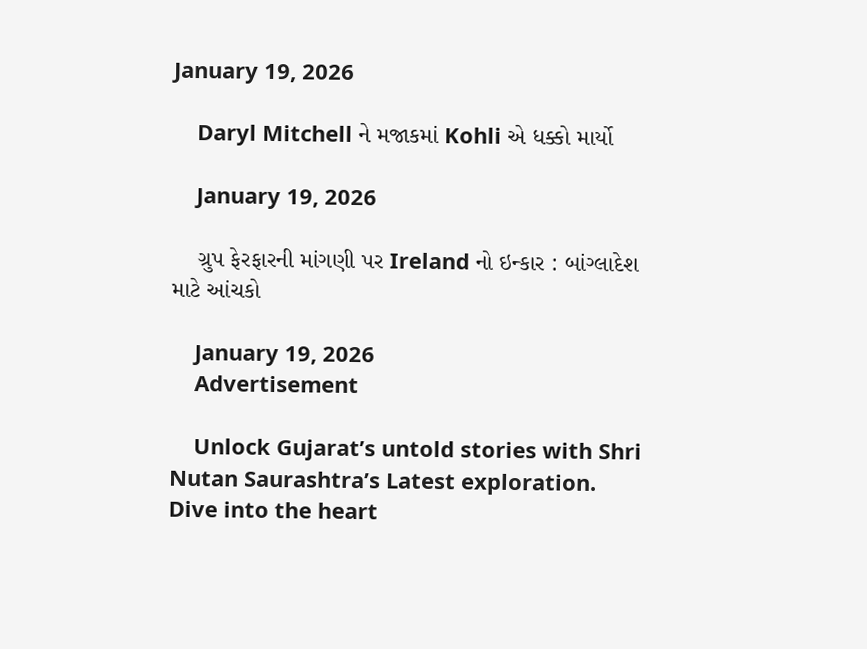January 19, 2026

    Daryl Mitchell ને મજાકમાં Kohli એ ધક્કો માર્યો

    January 19, 2026

    ગ્રુપ ફેરફારની માંગણી પર Ireland નો ઇન્કાર : બાંગ્લાદેશ માટે આંચકો

    January 19, 2026
    Advertisement

    Unlock Gujarat’s untold stories with Shri Nutan Saurashtra’s Latest exploration. Dive into the heart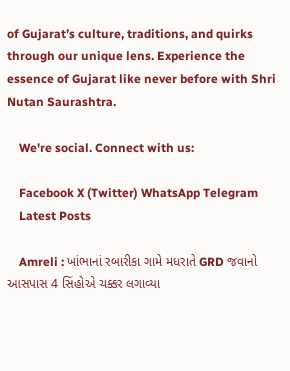of Gujarat’s culture, traditions, and quirks through our unique lens. Experience the essence of Gujarat like never before with Shri Nutan Saurashtra.

    We're social. Connect with us:

    Facebook X (Twitter) WhatsApp Telegram
    Latest Posts

    Amreli : ખાંભાનાં રબારીકા ગામે મધરાતે GRD જવાનો આસપાસ 4 સિંહોએ ચક્કર લગાવ્યા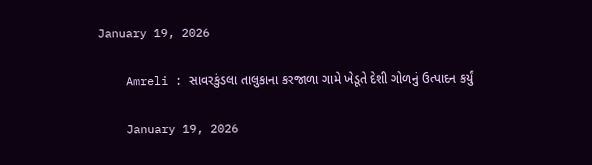January 19, 2026

    Amreli : સાવરકુંડલા તાલુકાના કરજાળા ગામે ખેડૂતે દેશી ગોળનું ઉત્પાદન કર્યું

    January 19, 2026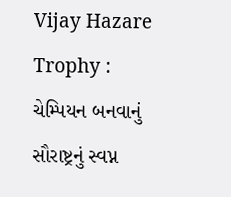Vijay Hazare Trophy : ચેમ્પિયન બનવાનું સૌરાષ્ટ્રનું સ્વપ્ન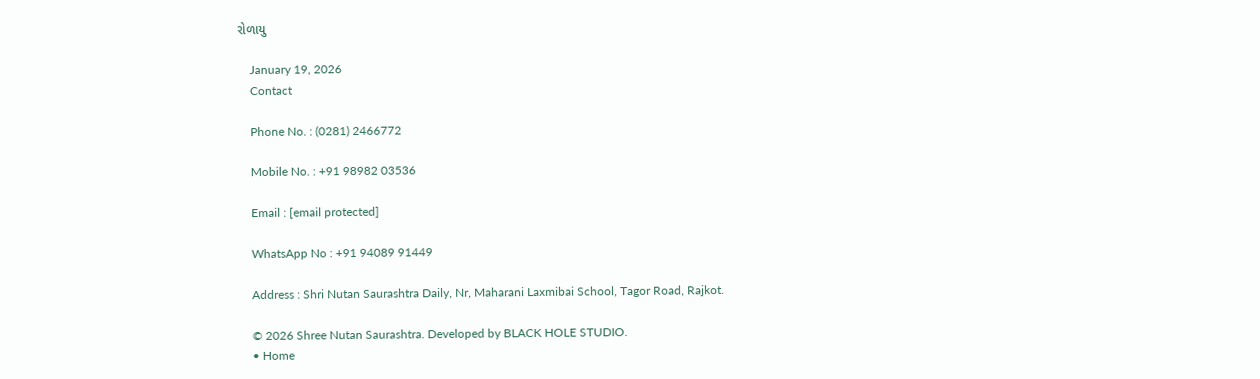રોળાયુ

    January 19, 2026
    Contact

    Phone No. : (0281) 2466772

    Mobile No. : +91 98982 03536

    Email : [email protected]

    WhatsApp No : +91 94089 91449

    Address : Shri Nutan Saurashtra Daily, Nr, Maharani Laxmibai School, Tagor Road, Rajkot.

    © 2026 Shree Nutan Saurashtra. Developed by BLACK HOLE STUDIO.
    • Home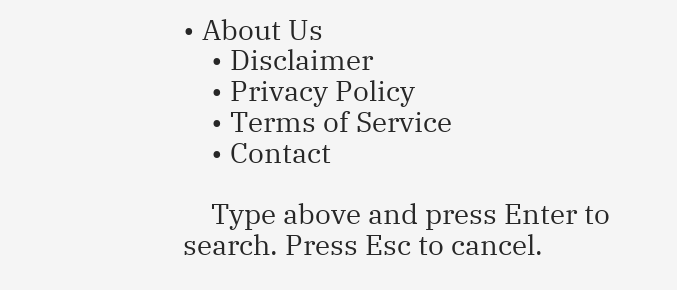• About Us
    • Disclaimer
    • Privacy Policy
    • Terms of Service
    • Contact

    Type above and press Enter to search. Press Esc to cancel.